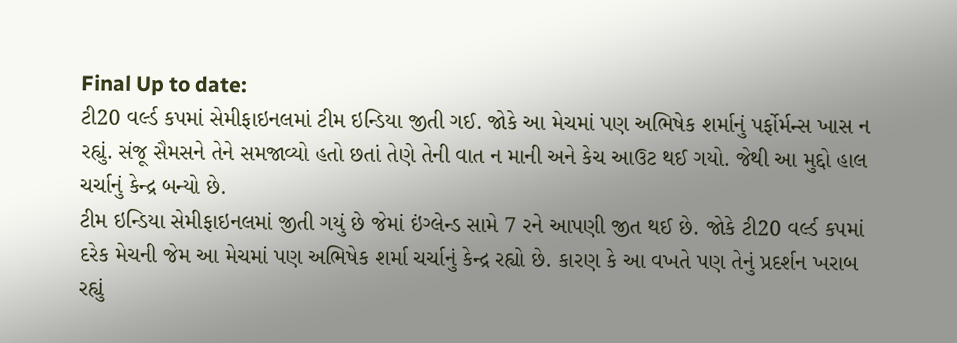Final Up to date:
ટી20 વર્લ્ડ કપમાં સેમીફાઇનલમાં ટીમ ઇન્ડિયા જીતી ગઈ. જોકે આ મેચમાં પણ અભિષેક શર્માનું પર્ફોર્મન્સ ખાસ ન રહ્યું. સંજૂ સૈમસને તેને સમજાવ્યો હતો છતાં તેણે તેની વાત ન માની અને કેચ આઉટ થઈ ગયો. જેથી આ મુદ્દો હાલ ચર્ચાનું કેન્દ્ર બન્યો છે.
ટીમ ઇન્ડિયા સેમીફાઇનલમાં જીતી ગયું છે જેમાં ઇંગ્લેન્ડ સામે 7 રને આપણી જીત થઈ છે. જોકે ટી20 વર્લ્ડ કપમાં દરેક મેચની જેમ આ મેચમાં પણ અભિષેક શર્મા ચર્ચાનું કેન્દ્ર રહ્યો છે. કારણ કે આ વખતે પણ તેનું પ્રદર્શન ખરાબ રહ્યું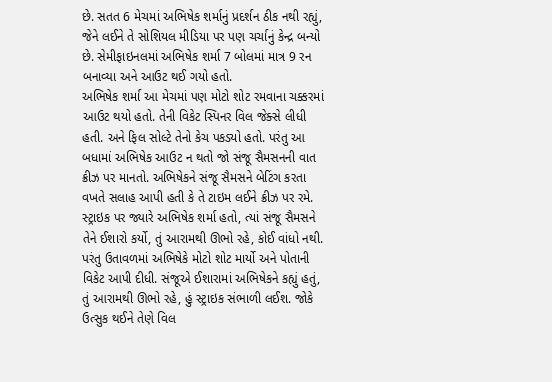છે. સતત 6 મેચમાં અભિષેક શર્માનું પ્રદર્શન ઠીક નથી રહ્યું, જેને લઈને તે સોશિયલ મીડિયા પર પણ ચર્ચાનું કેન્દ્ર બન્યો છે. સેમીફાઇનલમાં અભિષેક શર્મા 7 બોલમાં માત્ર 9 રન બનાવ્યા અને આઉટ થઈ ગયો હતો.
અભિષેક શર્મા આ મેચમાં પણ મોટો શોટ રમવાના ચક્કરમાં આઉટ થયો હતો. તેની વિકેટ સ્પિનર વિલ જેક્સે લીધી હતી. અને ફિલ સોલ્ટે તેનો કેચ પકડ્યો હતો. પરંતુ આ બધામાં અભિષેક આઉટ ન થતો જો સંજૂ સૈમસનની વાત ક્રીઝ પર માનતો. અભિષેકને સંજૂ સૈમસને બેટિંગ કરતા વખતે સલાહ આપી હતી કે તે ટાઇમ લઈને ક્રીઝ પર રમે.
સ્ટ્રાઇક પર જ્યારે અભિષેક શર્મા હતો, ત્યાં સંજૂ સૈમસને તેને ઈશારો કર્યો, તું આરામથી ઊભો રહે, કોઈ વાંધો નથી. પરંતુ ઉતાવળમાં અભિષેકે મોટો શોટ માર્યો અને પોતાની વિકેટ આપી દીધી. સંજૂએ ઈશારામાં અભિષેકને કહ્યું હતું, તું આરામથી ઊભો રહે, હું સ્ટ્રાઇક સંભાળી લઈશ. જોકે ઉત્સુક થઈને તેણે વિલ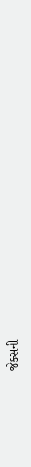જેક્સની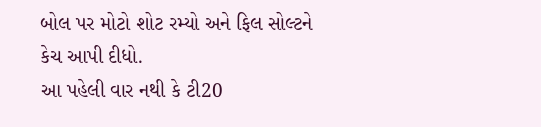બોલ પર મોટો શોટ રમ્યો અને ફિલ સોલ્ટને કેચ આપી દીધો.
આ પહેલી વાર નથી કે ટી20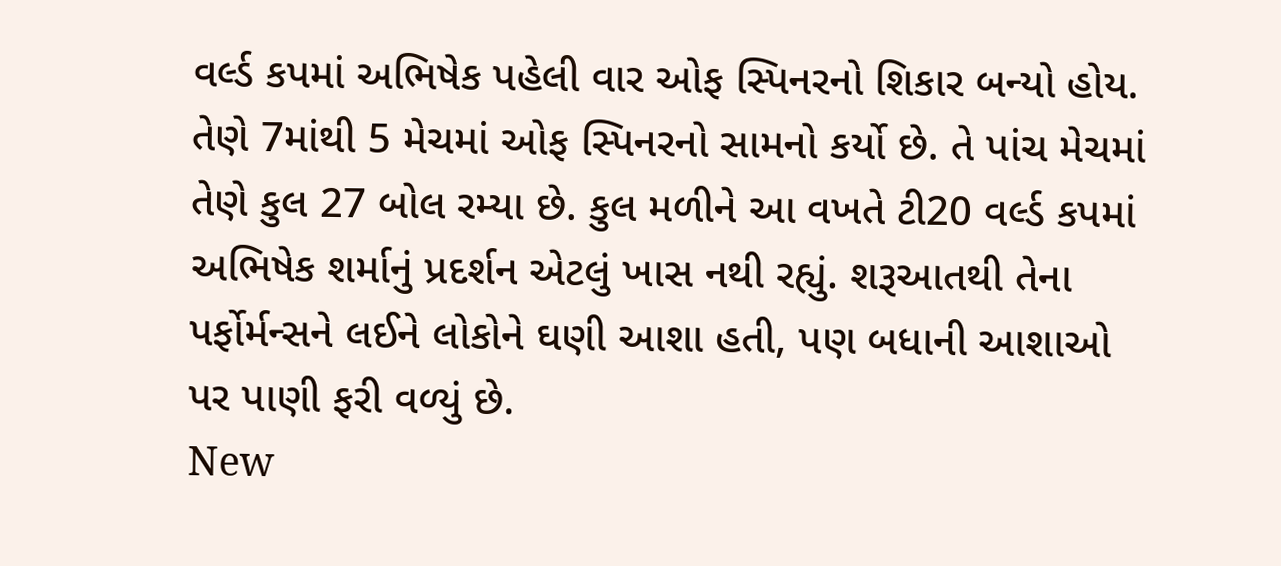વર્લ્ડ કપમાં અભિષેક પહેલી વાર ઓફ સ્પિનરનો શિકાર બન્યો હોય. તેણે 7માંથી 5 મેચમાં ઓફ સ્પિનરનો સામનો કર્યો છે. તે પાંચ મેચમાં તેણે કુલ 27 બોલ રમ્યા છે. કુલ મળીને આ વખતે ટી20 વર્લ્ડ કપમાં અભિષેક શર્માનું પ્રદર્શન એટલું ખાસ નથી રહ્યું. શરૂઆતથી તેના પર્ફોર્મન્સને લઈને લોકોને ઘણી આશા હતી, પણ બધાની આશાઓ પર પાણી ફરી વળ્યું છે.
New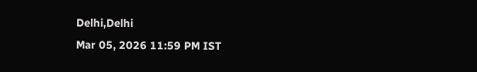Delhi,Delhi
Mar 05, 2026 11:59 PM IST